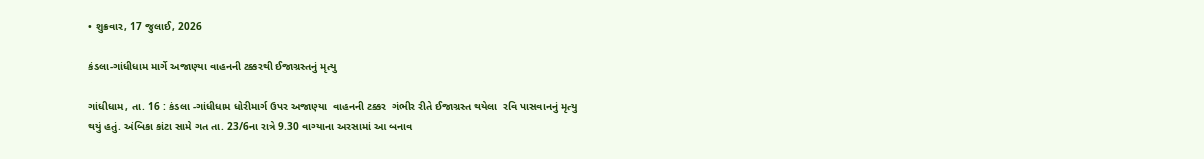• શુક્રવાર, 17 જુલાઈ, 2026

કંડલા-ગાંધીધામ માર્ગે અજાણ્યા વાહનની ટક્કરથી ઈજાગ્રસ્તનું મૃત્યુ

ગાંધીધામ, તા. 16 : કંડલા -ગાંધીધામ ધોરીમાર્ગ ઉપર અજાણ્યા  વાહનની ટક્કર  ગંભીર રીતે ઈજાગ્રસ્ત થયેલા  રવિ પાસવાનનું મૃત્યુ થયું હતું. અંબિકા કાંટા સામે ગત તા. 23/6ના રાત્રે 9.30 વાગ્યાના અરસામાં આ બનાવ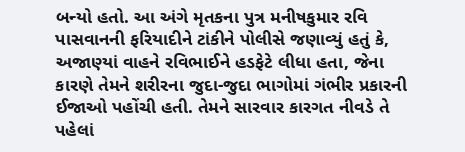બન્યો હતો. આ અંગે મૃતકના પુત્ર મનીષકુમાર રવિ પાસવાનની ફરિયાદીને ટાંકીને પોલીસે જણાવ્યું હતું કે, અજાણ્યાં વાહને રવિભાઈને હડફેટે લીધા હતા, જેના કારણે તેમને શરીરના જુદા-જુદા ભાગોમાં ગંભીર પ્રકારની ઈજાઓ પહોંચી હતી. તેમને સારવાર કારગત નીવડે તે પહેલાં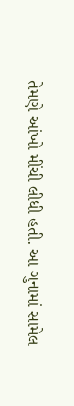તેમણે આંખો મીંચી લીધી હતી. આ ગુનામાં સામેલ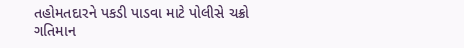તહોમતદારને પકડી પાડવા માટે પોલીસે ચક્રો ગતિમાન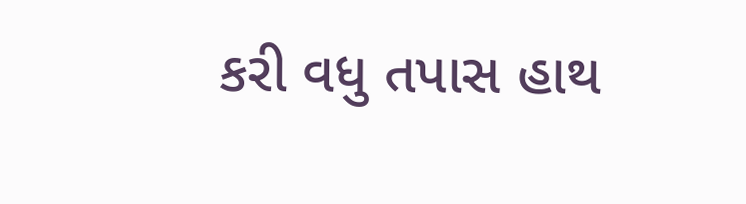કરી વધુ તપાસ હાથ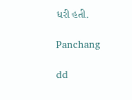ધરી હતી.

Panchang

dd